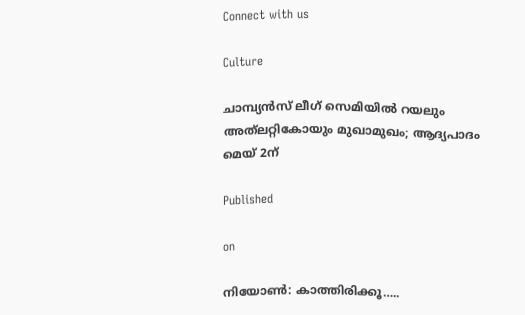Connect with us

Culture

ചാമ്പ്യന്‍സ് ലീഗ് സെമിയില്‍ റയലും അത്‌ലറ്റികോയും മുഖാമുഖം; ആദ്യപാദം മെയ് 2ന്

Published

on

നിയോണ്‍: കാത്തിരിക്കൂ…..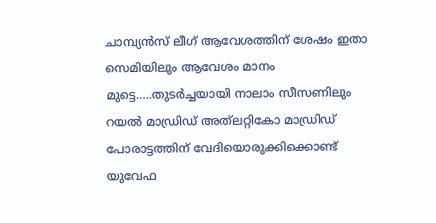ചാമ്പ്യന്‍സ് ലീഗ് ആവേശത്തിന് ശേഷം ഇതാ സെമിയിലും ആവേശം മാനം മുട്ടെ…..തുടര്‍ച്ചയായി നാലാം സീസണിലും റയല്‍ മാഡ്രിഡ് അത്‌ലറ്റികോ മാഡ്രിഡ് പോരാട്ടത്തിന് വേദിയൊരുക്കിക്കൊണ്ട് യുവേഫ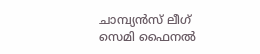ചാമ്പ്യന്‍സ് ലീഗ് സെമി ഫൈനല്‍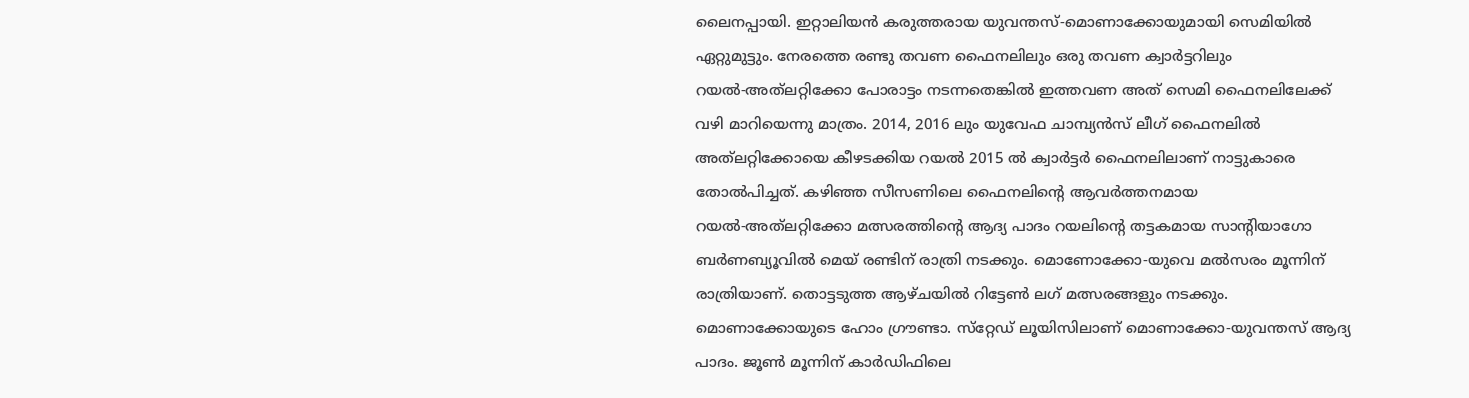ലൈനപ്പായി. ഇറ്റാലിയന്‍ കരുത്തരായ യുവന്തസ്-മൊണാക്കോയുമായി സെമിയില്‍ ഏറ്റുമുട്ടും. നേരത്തെ രണ്ടു തവണ ഫൈനലിലും ഒരു തവണ ക്വാര്‍ട്ടറിലും റയല്‍-അത്‌ലറ്റിക്കോ പോരാട്ടം നടന്നതെങ്കില്‍ ഇത്തവണ അത് സെമി ഫൈനലിലേക്ക് വഴി മാറിയെന്നു മാത്രം. 2014, 2016 ലും യുവേഫ ചാമ്പ്യന്‍സ് ലീഗ് ഫൈനലില്‍ അത്‌ലറ്റിക്കോയെ കീഴടക്കിയ റയല്‍ 2015 ല്‍ ക്വാര്‍ട്ടര്‍ ഫൈനലിലാണ് നാട്ടുകാരെ തോല്‍പിച്ചത്. കഴിഞ്ഞ സീസണിലെ ഫൈനലിന്റെ ആവര്‍ത്തനമായ റയല്‍-അത്‌ലറ്റിക്കോ മത്സരത്തിന്റെ ആദ്യ പാദം റയലിന്റെ തട്ടകമായ സാന്റിയാഗോ ബര്‍ണബ്യൂവില്‍ മെയ് രണ്ടിന് രാത്രി നടക്കും. മൊണോക്കോ-യുവെ മല്‍സരം മൂന്നിന് രാത്രിയാണ്. തൊട്ടടുത്ത ആഴ്ചയില്‍ റിട്ടേണ്‍ ലഗ് മത്സരങ്ങളും നടക്കും. മൊണാക്കോയുടെ ഹോം ഗ്രൗണ്ടാ. സ്‌റ്റേഡ് ലൂയിസിലാണ് മൊണാക്കോ-യുവന്തസ് ആദ്യ പാദം. ജൂണ്‍ മൂന്നിന് കാര്‍ഡിഫിലെ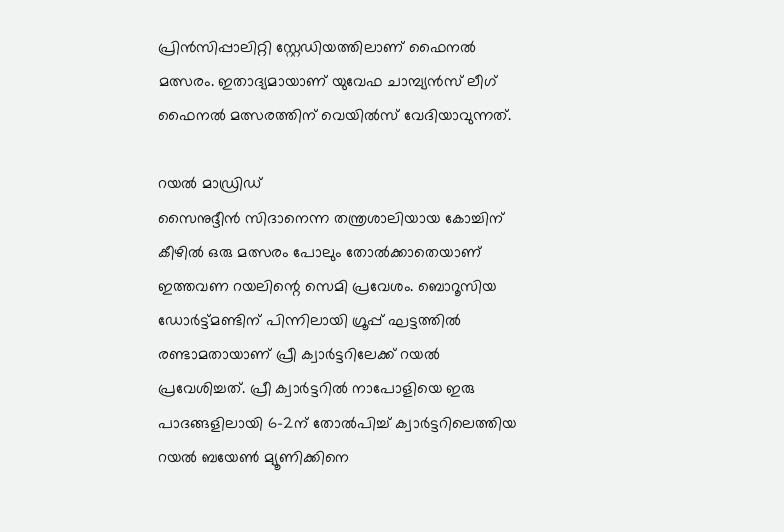പ്രിന്‍സിപ്പാലിറ്റി സ്റ്റേഡിയത്തിലാണ് ഫൈനല്‍ മത്സരം. ഇതാദ്യമായാണ് യുവേഫ ചാമ്പ്യന്‍സ് ലീഗ് ഫൈനല്‍ മത്സരത്തിന് വെയില്‍സ് വേദിയാവുന്നത്.

റയല്‍ മാഡ്രിഡ്
സൈനുദ്ദീന്‍ സിദാനെന്ന തന്ത്രശാലിയായ കോച്ചിന് കീഴില്‍ ഒരു മത്സരം പോലും തോല്‍ക്കാതെയാണ് ഇത്തവണ റയലിന്റെ സെമി പ്രവേശം. ബൊറൂസിയ ഡോര്‍ട്ട്മണ്ടിന് പിന്നിലായി ഗ്രൂപ്പ് ഘട്ടത്തില്‍ രണ്ടാമതായാണ് പ്രീ ക്വാര്‍ട്ടറിലേക്ക് റയല്‍ പ്രവേശിച്ചത്. പ്രീ ക്വാര്‍ട്ടറില്‍ നാപോളിയെ ഇരു പാദങ്ങളിലായി 6-2ന് തോല്‍പിച്ച് ക്വാര്‍ട്ടറിലെത്തിയ റയല്‍ ബയേണ്‍ മ്യൂണിക്കിനെ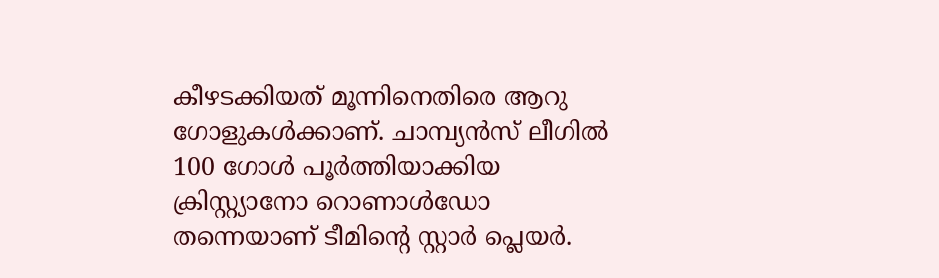കീഴടക്കിയത് മൂന്നിനെതിരെ ആറു ഗോളുകള്‍ക്കാണ്. ചാമ്പ്യന്‍സ് ലീഗില്‍ 100 ഗോള്‍ പൂര്‍ത്തിയാക്കിയ ക്രിസ്റ്റ്യാനോ റൊണാള്‍ഡോ തന്നെയാണ് ടീമിന്റെ സ്റ്റാര്‍ പ്ലെയര്‍.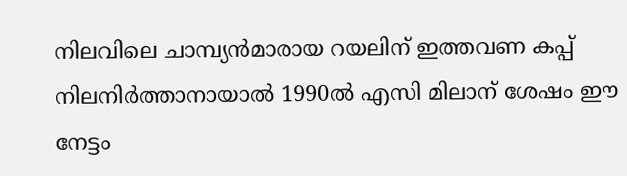നിലവിലെ ചാമ്പ്യന്‍മാരായ റയലിന് ഇത്തവണ കപ്പ് നിലനിര്‍ത്താനായാല്‍ 1990ല്‍ എസി മിലാന് ശേഷം ഈ നേട്ടം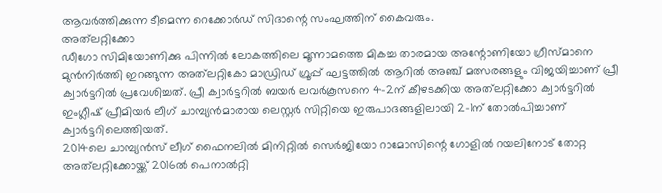ആവര്‍ത്തിക്കുന്ന ടീമെന്ന റെക്കോര്‍ഡ് സിദാന്റെ സംഘത്തിന് കൈവരും.
അത്‌ലറ്റിക്കോ
ഡീഗോ സിമിയോണിക്കു പിന്നില്‍ ലോകത്തിലെ മൂന്നാമത്തെ മികച്ച താരമായ അന്റോണിയോ ഗ്രീസ്മാനെ മുന്‍നിര്‍ത്തി ഇറങ്ങുന്ന അത്‌ലറ്റികോ മാഡ്രിഡ് ഗ്രൂപ്പ് ഘട്ടത്തില്‍ ആറില്‍ അഞ്ച് മത്സരങ്ങളും വിജയിച്ചാണ് പ്രീ ക്വാര്‍ട്ടറില്‍ പ്രവേശിച്ചത്. പ്രീ ക്വാര്‍ട്ടറില്‍ ബയര്‍ ലവര്‍കൂസനെ 4-2ന് കീഴടക്കിയ അത്‌ലറ്റിക്കോ ക്വാര്‍ട്ടറില്‍ ഇംഗ്ലീഷ് പ്രീമിയര്‍ ലീഗ് ചാമ്പ്യന്‍മാരായ ലെസ്റ്റര്‍ സിറ്റിയെ ഇരുപാദങ്ങളിലായി 2-1ന് തോല്‍പിച്ചാണ് ക്വാര്‍ട്ടറിലെത്തിയത്.
2014ലെ ചാമ്പ്യന്‍സ് ലീഗ് ഫൈനലില്‍ മിനിറ്റില്‍ സെര്‍ജിയോ റാമോസിന്റെ ഗോളില്‍ റയലിനോട് തോറ്റ അത്‌ലറ്റിക്കോയ്ക്ക് 2016ല്‍ പെനാല്‍റ്റി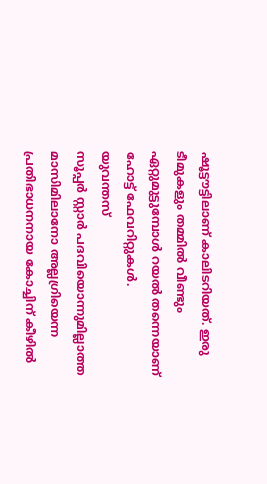ഷൂട്ടൗട്ടിലാണ് കാലിടറിയത്. ഇരു ടീമുകളും തമ്മില്‍ വീണ്ടും ഏറ്റുമുട്ടുമ്പോള്‍ റയല്‍ തന്നെയാണ് ഹോട്ട് ഫേവറിറ്റുകള്‍.
യുവന്തസ്
സൂപ്പര്‍ സ്റ്റാര്‍ പദവിയൊന്നുമില്ലാത്ത മാസിമിലാനോ അല്ലഗ്രിയെന്ന പ്രതിഭാധനനായ കോച്ചിന് കീഴില്‍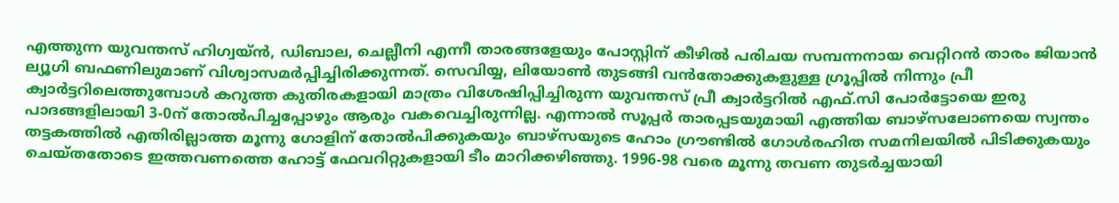എത്തുന്ന യുവന്തസ് ഹിഗ്വയ്ന്‍, ഡിബാല, ചെല്ലീനി എന്നീ താരങ്ങളേയും പോസ്റ്റിന് കീഴില്‍ പരിചയ സമ്പന്നനായ വെറ്റിറന്‍ താരം ജിയാന്‍ ല്യൂഗി ബഫണിലുമാണ് വിശ്വാസമര്‍പ്പിച്ചിരിക്കുന്നത്. സെവിയ്യ, ലിയോണ്‍ തുടങ്ങി വന്‍തോക്കുകളുള്ള ഗ്രൂപ്പില്‍ നിന്നും പ്രീ ക്വാര്‍ട്ടറിലെത്തുമ്പോള്‍ കറുത്ത കുതിരകളായി മാത്രം വിശേഷിപ്പിച്ചിരുന്ന യുവന്തസ് പ്രീ ക്വാര്‍ട്ടറില്‍ എഫ്.സി പോര്‍ട്ടോയെ ഇരു പാദങ്ങളിലായി 3-0ന് തോല്‍പിച്ചപ്പോഴും ആരും വകവെച്ചിരുന്നില്ല. എന്നാല്‍ സൂപ്പര്‍ താരപ്പടയുമായി എത്തിയ ബാഴ്‌സലോണയെ സ്വന്തം തട്ടകത്തില്‍ എതിരില്ലാത്ത മൂന്നു ഗോളിന് തോല്‍പിക്കുകയും ബാഴ്‌സയുടെ ഹോം ഗ്രൗണ്ടില്‍ ഗോള്‍രഹിത സമനിലയില്‍ പിടിക്കുകയും ചെയ്തതോടെ ഇത്തവണത്തെ ഹോട്ട് ഫേവറിറ്റുകളായി ടീം മാറിക്കഴിഞ്ഞു. 1996-98 വരെ മൂന്നു തവണ തുടര്‍ച്ചയായി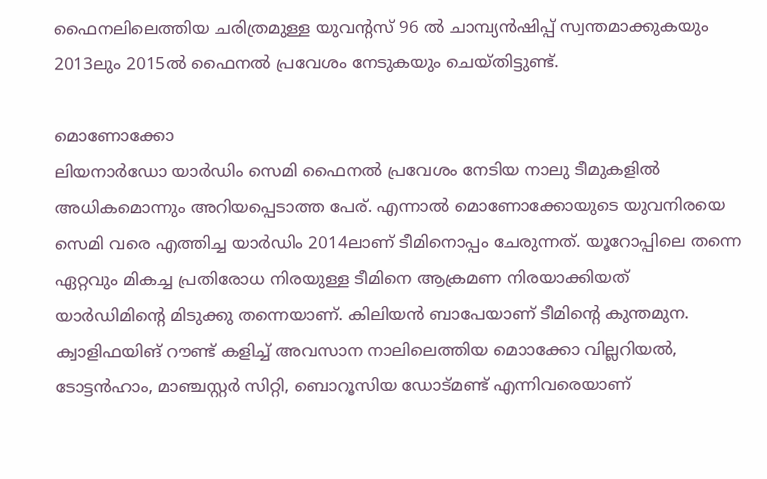ഫൈനലിലെത്തിയ ചരിത്രമുള്ള യുവന്റസ് 96 ല്‍ ചാമ്പ്യന്‍ഷിപ്പ് സ്വന്തമാക്കുകയും 2013ലും 2015ല്‍ ഫൈനല്‍ പ്രവേശം നേടുകയും ചെയ്തിട്ടുണ്ട്.

മൊണോക്കോ
ലിയനാര്‍ഡോ യാര്‍ഡിം സെമി ഫൈനല്‍ പ്രവേശം നേടിയ നാലു ടീമുകളില്‍ അധികമൊന്നും അറിയപ്പെടാത്ത പേര്. എന്നാല്‍ മൊണോക്കോയുടെ യുവനിരയെ സെമി വരെ എത്തിച്ച യാര്‍ഡിം 2014ലാണ് ടീമിനൊപ്പം ചേരുന്നത്. യൂറോപ്പിലെ തന്നെ ഏറ്റവും മികച്ച പ്രതിരോധ നിരയുള്ള ടീമിനെ ആക്രമണ നിരയാക്കിയത് യാര്‍ഡിമിന്റെ മിടുക്കു തന്നെയാണ്. കിലിയന്‍ ബാപേയാണ് ടീമിന്റെ കുന്തമുന. ക്വാളിഫയിങ് റൗണ്ട് കളിച്ച് അവസാന നാലിലെത്തിയ മൊാക്കോ വില്ലറിയല്‍, ടോട്ടന്‍ഹാം, മാഞ്ചസ്റ്റര്‍ സിറ്റി, ബൊറൂസിയ ഡോട്മണ്ട് എന്നിവരെയാണ്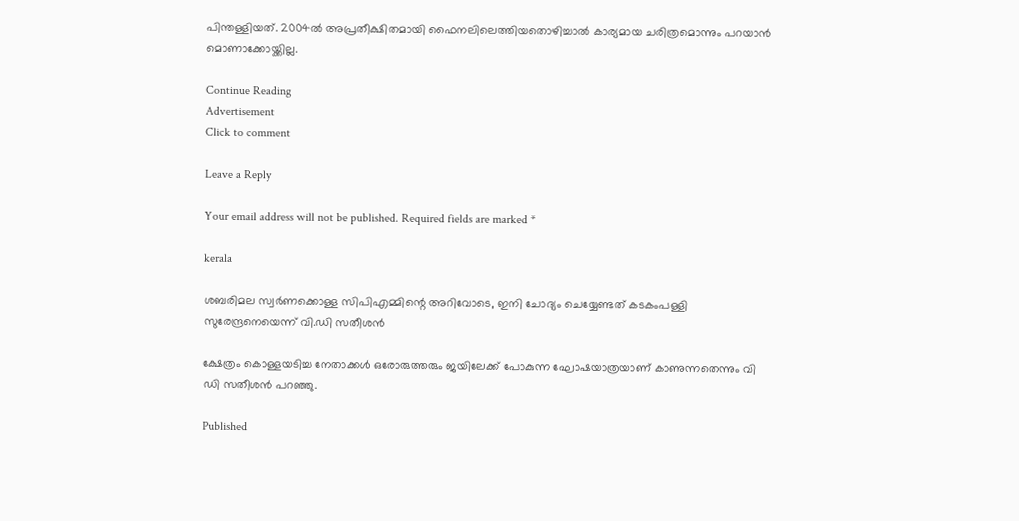പിന്തള്ളിയത്. 2004ല്‍ അപ്രതീക്ഷിതമായി ഫൈനലിലെത്തിയതൊഴിച്ചാല്‍ കാര്യമായ ചരിത്രമൊന്നും പറയാന്‍ മൊണാക്കോയ്ക്കില്ല.

Continue Reading
Advertisement
Click to comment

Leave a Reply

Your email address will not be published. Required fields are marked *

kerala

ശബരിമല സ്വര്‍ണക്കൊള്ള സിപിഎമ്മിന്റെ അറിവോടെ, ഇനി ചോദ്യം ചെയ്യേണ്ടത് കടകംപള്ളി സുരേന്ദ്രനെയെന്ന് വി.ഡി സതീശന്‍

ക്ഷേത്രം കൊള്ളയടിച്ച നേതാക്കള്‍ ഒരോരുത്തരും ജയിലേക്ക് പോകുന്ന ഘോഷയാത്രയാണ് കാണുന്നതെന്നും വി ഡി സതീശന്‍ പറഞ്ഞു.

Published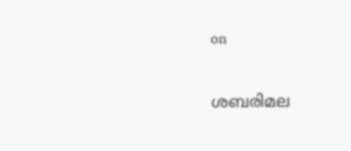on

ശബരിമല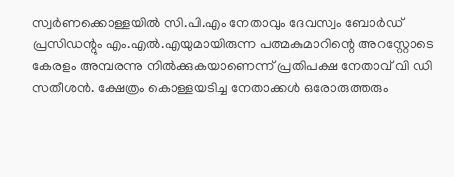സ്വര്‍ണക്കൊള്ളയില്‍ സി.പി.എം നേതാവും ദേവസ്വം ബോര്‍ഡ് പ്രസിഡന്റും എം.എല്‍.എയുമായിരുന്ന പത്മകുമാറിന്റെ അറസ്റ്റോടെ കേരളം അമ്പരന്നു നില്‍ക്കുകയാണെന്ന് പ്രതിപക്ഷ നേതാവ് വി ഡി സതീശന്‍. ക്ഷേത്രം കൊള്ളയടിച്ച നേതാക്കള്‍ ഒരോരുത്തരും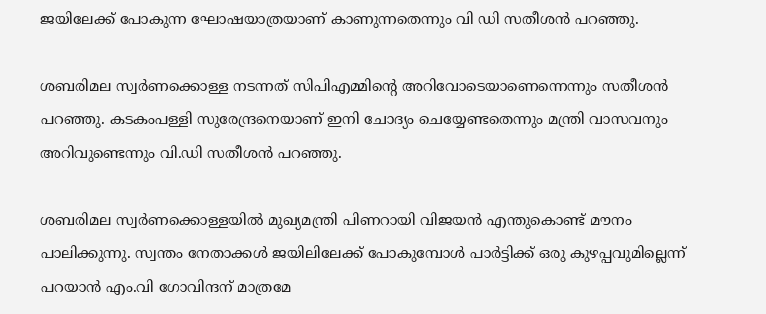ജയിലേക്ക് പോകുന്ന ഘോഷയാത്രയാണ് കാണുന്നതെന്നും വി ഡി സതീശന്‍ പറഞ്ഞു.

ശബരിമല സ്വര്‍ണക്കൊള്ള നടന്നത് സിപിഎമ്മിന്റെ അറിവോടെയാണെന്നെന്നും സതീശന്‍ പറഞ്ഞു. കടകംപള്ളി സുരേന്ദ്രനെയാണ് ഇനി ചോദ്യം ചെയ്യേണ്ടതെന്നും മന്ത്രി വാസവനും അറിവുണ്ടെന്നും വി.ഡി സതീശന്‍ പറഞ്ഞു.

ശബരിമല സ്വര്‍ണക്കൊള്ളയില്‍ മുഖ്യമന്ത്രി പിണറായി വിജയന്‍ എന്തുകൊണ്ട് മൗനം പാലിക്കുന്നു. സ്വന്തം നേതാക്കള്‍ ജയിലിലേക്ക് പോകുമ്പോള്‍ പാര്‍ട്ടിക്ക് ഒരു കുഴപ്പവുമില്ലെന്ന് പറയാന്‍ എം.വി ഗോവിന്ദന് മാത്രമേ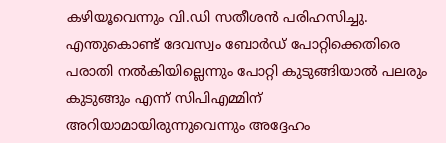കഴിയൂവെന്നും വി.ഡി സതീശന്‍ പരിഹസിച്ചു. എന്തുകൊണ്ട് ദേവസ്വം ബോര്‍ഡ് പോറ്റിക്കെതിരെ പരാതി നല്‍കിയില്ലെന്നും പോറ്റി കുടുങ്ങിയാല്‍ പലരും കുടുങ്ങും എന്ന് സിപിഎമ്മിന് അറിയാമായിരുന്നുവെന്നും അദ്ദേഹം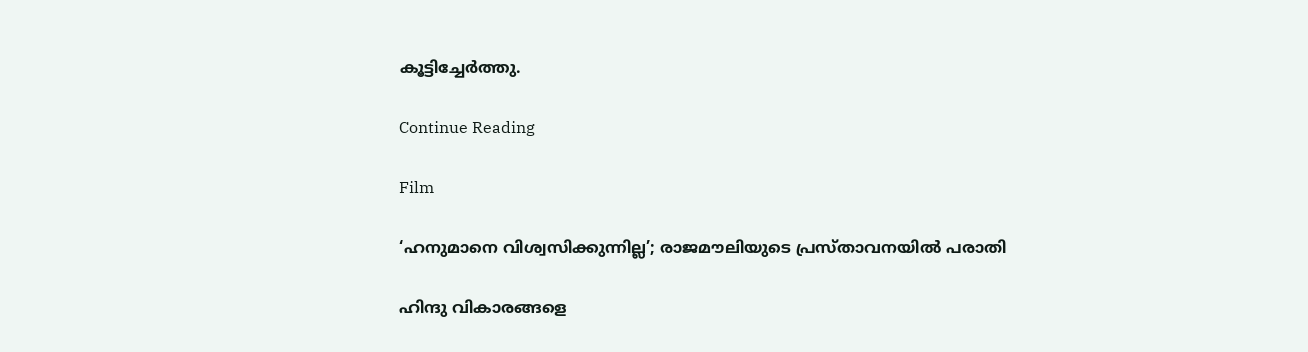കൂട്ടിച്ചേര്‍ത്തു.

Continue Reading

Film

‘ഹനുമാനെ വിശ്വസിക്കുന്നില്ല’; രാജമൗലിയുടെ പ്രസ്താവനയില്‍ പരാതി

ഹിന്ദു വികാരങ്ങളെ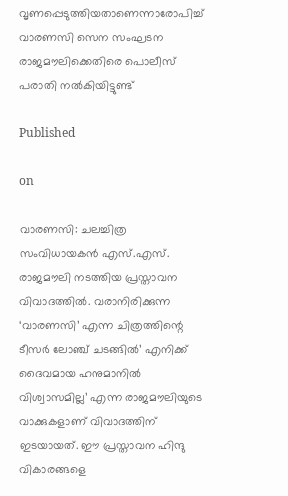വൃണപ്പെടുത്തിയതാണെന്നാരോപിച്ച് വാരണസി സെന സംഘടന രാജമൗലിക്കെതിരെ പൊലീസ് പരാതി നല്‍കിയിട്ടുണ്ട്

Published

on

വാരണസി: ചലച്ചിത്ര സംവിധായകന്‍ എസ്.എസ്. രാജമൗലി നടത്തിയ പ്രസ്താവന വിവാദത്തില്‍. വരാനിരിക്കുന്ന ‘വാരണസി’ എന്ന ചിത്രത്തിന്റെ ടീസര്‍ ലോഞ്ച് ചടങ്ങില്‍’ എനിക്ക് ദൈവമായ ഹനുമാനില്‍ വിശ്വാസമില്ല’ എന്ന രാജമൗലിയുടെ വാക്കുകളാണ് വിവാദത്തിന് ഇടയായത്. ഈ പ്രസ്താവന ഹിന്ദു വികാരങ്ങളെ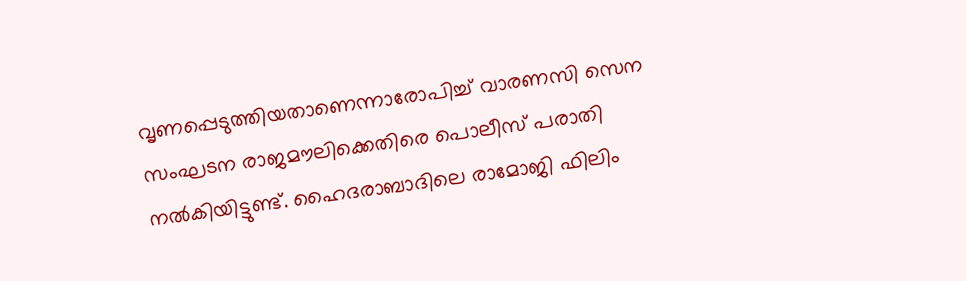വൃണപ്പെടുത്തിയതാണെന്നാരോപിച്ച് വാരണസി സെന സംഘടന രാജമൗലിക്കെതിരെ പൊലീസ് പരാതി നല്‍കിയിട്ടുണ്ട്. ഹൈദരാബാദിലെ രാമോജി ഫിലിം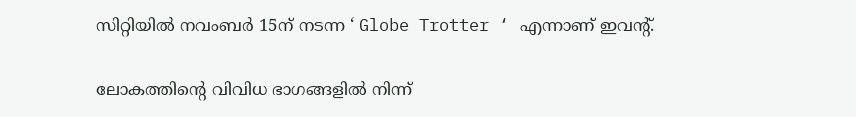സിറ്റിയില്‍ നവംബര്‍ 15ന് നടന്ന ‘ Globe Trotter ‘ എന്നാണ് ഇവന്റ്.

ലോകത്തിന്റെ വിവിധ ഭാഗങ്ങളില്‍ നിന്ന്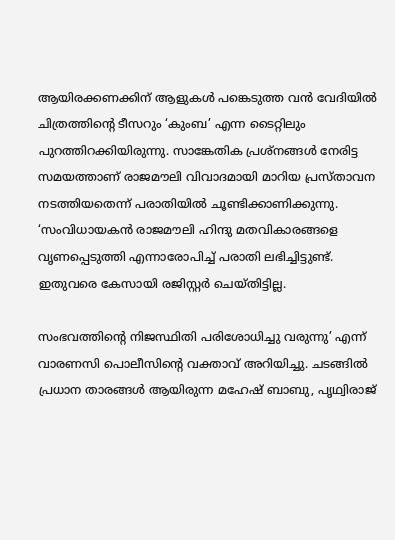ആയിരക്കണക്കിന് ആളുകള്‍ പങ്കെടുത്ത വന്‍ വേദിയില്‍ ചിത്രത്തിന്റെ ടീസറും ‘കുംബ’ എന്ന ടൈറ്റിലും പുറത്തിറക്കിയിരുന്നു. സാങ്കേതിക പ്രശ്‌നങ്ങള്‍ നേരിട്ട സമയത്താണ് രാജമൗലി വിവാദമായി മാറിയ പ്രസ്താവന നടത്തിയതെന്ന് പരാതിയില്‍ ചൂണ്ടിക്കാണിക്കുന്നു. ‘സംവിധായകന്‍ രാജമൗലി ഹിന്ദു മതവികാരങ്ങളെ വൃണപ്പെടുത്തി എന്നാരോപിച്ച് പരാതി ലഭിച്ചിട്ടുണ്ട്. ഇതുവരെ കേസായി രജിസ്റ്റര്‍ ചെയ്തിട്ടില്ല.

സംഭവത്തിന്റെ നിജസ്ഥിതി പരിശോധിച്ചു വരുന്നു’ എന്ന് വാരണസി പൊലീസിന്റെ വക്താവ് അറിയിച്ചു. ചടങ്ങില്‍ പ്രധാന താരങ്ങള്‍ ആയിരുന്ന മഹേഷ് ബാബു, പൃഥ്വിരാജ്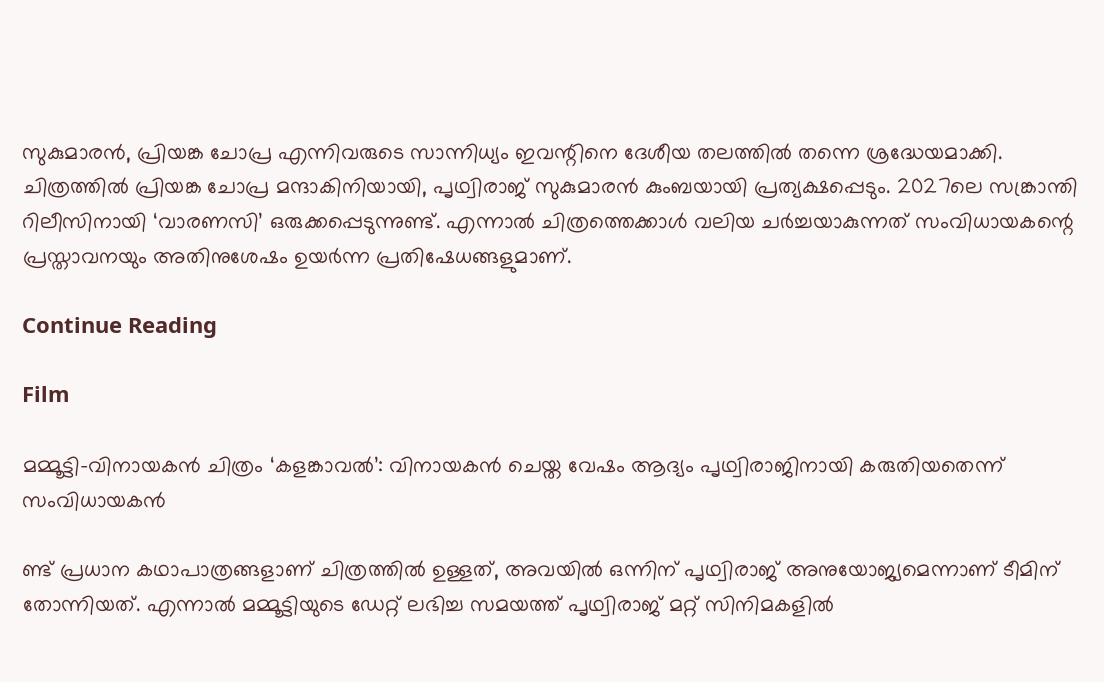സുകുമാരന്‍, പ്രിയങ്ക ചോപ്ര എന്നിവരുടെ സാന്നിധ്യം ഇവന്റിനെ ദേശീയ തലത്തില്‍ തന്നെ ശ്രദ്ധേയമാക്കി. ചിത്രത്തില്‍ പ്രിയങ്ക ചോപ്ര മന്ദാകിനിയായി, പൃഥ്വിരാജ് സുകുമാരന്‍ കുംബയായി പ്രത്യക്ഷപ്പെടും. 2027ലെ സങ്ക്രാന്തി റിലീസിനായി ‘വാരണസി’ ഒരുക്കപ്പെടുന്നുണ്ട്. എന്നാല്‍ ചിത്രത്തെക്കാള്‍ വലിയ ചര്‍ച്ചയാകുന്നത് സംവിധായകന്റെ പ്രസ്താവനയും അതിനുശേഷം ഉയര്‍ന്ന പ്രതിഷേധങ്ങളുമാണ്.

Continue Reading

Film

മമ്മൂട്ടി-വിനായകന്‍ ചിത്രം ‘കളങ്കാവല്‍’: വിനായകന്‍ ചെയ്ത വേഷം ആദ്യം പൃഥ്വിരാജിനായി കരുതിയതെന്ന് സംവിധായകന്‍

ണ്ട് പ്രധാന കഥാപാത്രങ്ങളാണ് ചിത്രത്തില്‍ ഉള്ളത്, അവയില്‍ ഒന്നിന് പൃഥ്വിരാജ് അനുയോജ്യമെന്നാണ് ടീമിന് തോന്നിയത്. എന്നാല്‍ മമ്മൂട്ടിയുടെ ഡേറ്റ് ലഭിച്ച സമയത്ത് പൃഥ്വിരാജ് മറ്റ് സിനിമകളില്‍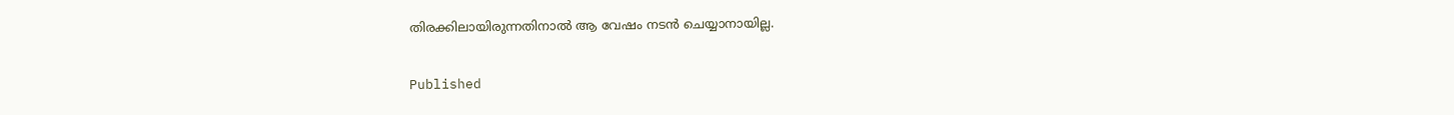തിരക്കിലായിരുന്നതിനാല്‍ ആ വേഷം നടന്‍ ചെയ്യാനായില്ല.

Published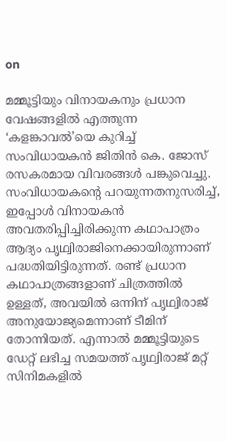on

മമ്മൂട്ടിയും വിനായകനും പ്രധാന വേഷങ്ങളില്‍ എത്തുന്ന ‘കളങ്കാവല്‍’യെ കുറിച്ച് സംവിധായകന്‍ ജിതിന്‍ കെ. ജോസ് രസകരമായ വിവരങ്ങള്‍ പങ്കുവെച്ചു. സംവിധായകന്റെ പറയുന്നതനുസരിച്ച്, ഇപ്പോള്‍ വിനായകന്‍ അവതരിപ്പിച്ചിരിക്കുന്ന കഥാപാത്രം ആദ്യം പൃഥ്വിരാജിനെക്കായിരുന്നാണ് പദ്ധതിയിട്ടിരുന്നത്. രണ്ട് പ്രധാന കഥാപാത്രങ്ങളാണ് ചിത്രത്തില്‍ ഉള്ളത്, അവയില്‍ ഒന്നിന് പൃഥ്വിരാജ് അനുയോജ്യമെന്നാണ് ടീമിന് തോന്നിയത്. എന്നാല്‍ മമ്മൂട്ടിയുടെ ഡേറ്റ് ലഭിച്ച സമയത്ത് പൃഥ്വിരാജ് മറ്റ് സിനിമകളില്‍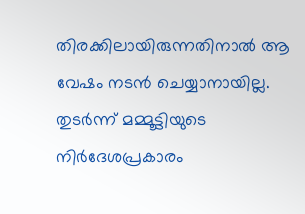തിരക്കിലായിരുന്നതിനാല്‍ ആ വേഷം നടന്‍ ചെയ്യാനായില്ല. തുടര്‍ന്ന് മമ്മൂട്ടിയുടെ നിര്‍ദേശപ്രകാരം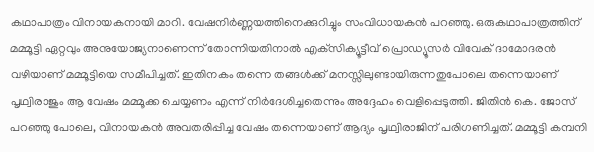കഥാപാത്രം വിനായകനായി മാറി. വേഷനിര്‍ണ്ണയത്തിനെക്കുറിച്ചും സംവിധായകന്‍ പറഞ്ഞു. ഒരുകഥാപാത്രത്തിന് മമ്മൂട്ടി ഏറ്റവും അനുയോജ്യനാണെന്ന് തോന്നിയതിനാല്‍ എക്‌സിക്യൂട്ടീവ് പ്രൊഡ്യൂസര്‍ വിവേക് ദാമോദരന്‍ വഴിയാണ് മമ്മൂട്ടിയെ സമീപിച്ചത്. ഇതിനകം തന്നെ തങ്ങള്‍ക്ക് മനസ്സിലുണ്ടായിരുന്നതുപോലെ തന്നെയാണ് പൃഥ്വിരാജും ആ വേഷം മമ്മൂക്ക ചെയ്യണം എന്ന് നിര്‍ദേശിച്ചതെന്നും അദ്ദേഹം വെളിപ്പെടുത്തി. ജിതിന്‍ കെ. ജോസ് പറഞ്ഞു പോലെ, വിനായകന്‍ അവതരിപ്പിച്ച വേഷം തന്നെയാണ് ആദ്യം പൃഥ്വിരാജിന് പരിഗണിച്ചത്. മമ്മൂട്ടി കമ്പനി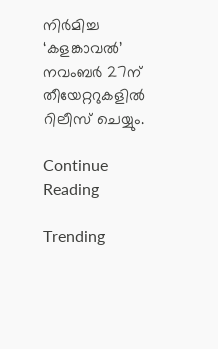നിര്‍മിച്ച ‘കളങ്കാവല്‍’ നവംബര്‍ 27ന് തീയേറ്ററുകളില്‍ റിലീസ് ചെയ്യും.

Continue Reading

Trending